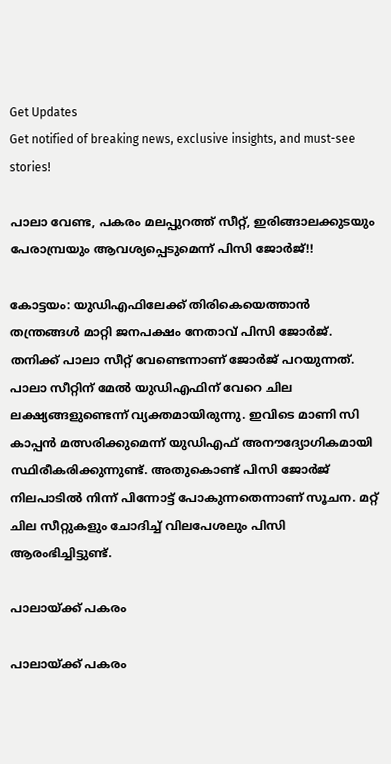Get Updates
Get notified of breaking news, exclusive insights, and must-see stories!

പാലാ വേണ്ട, പകരം മലപ്പുറത്ത് സീറ്റ്, ഇരിങ്ങാലക്കുടയും പേരാമ്പ്രയും ആവശ്യപ്പെടുമെന്ന് പിസി ജോര്‍ജ്!!

കോട്ടയം: യുഡിഎഫിലേക്ക് തിരികെയെത്താന്‍ തന്ത്രങ്ങള്‍ മാറ്റി ജനപക്ഷം നേതാവ് പിസി ജോര്‍ജ്. തനിക്ക് പാലാ സീറ്റ് വേണ്ടെന്നാണ് ജോര്‍ജ് പറയുന്നത്. പാലാ സീറ്റിന് മേല്‍ യുഡിഎഫിന് വേറെ ചില ലക്ഷ്യങ്ങളുണ്ടെന്ന് വ്യക്തമായിരുന്നു. ഇവിടെ മാണി സി കാപ്പന്‍ മത്സരിക്കുമെന്ന് യുഡിഎഫ് അനൗദ്യോഗികമായി സ്ഥിരീകരിക്കുന്നുണ്ട്. അതുകൊണ്ട് പിസി ജോര്‍ജ് നിലപാടില്‍ നിന്ന് പിന്നോട്ട് പോകുന്നതെന്നാണ് സൂചന. മറ്റ് ചില സീറ്റുകളും ചോദിച്ച് വിലപേശലും പിസി ആരംഭിച്ചിട്ടുണ്ട്.

പാലായ്ക്ക് പകരം

പാലായ്ക്ക് പകരം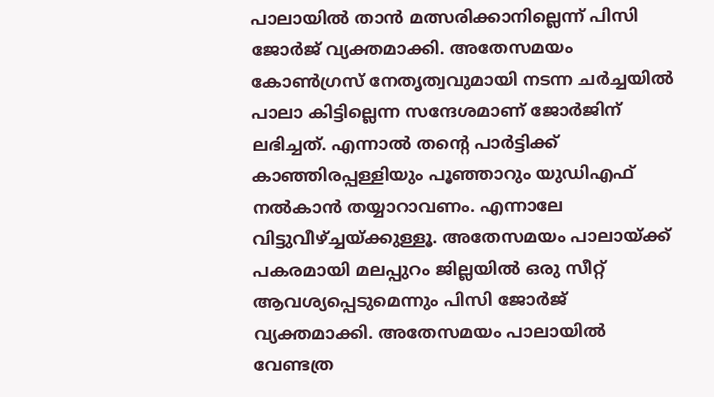പാലായില്‍ താന്‍ മത്സരിക്കാനില്ലെന്ന് പിസി ജോര്‍ജ് വ്യക്തമാക്കി. അതേസമയം കോണ്‍ഗ്രസ് നേതൃത്വവുമായി നടന്ന ചര്‍ച്ചയില്‍ പാലാ കിട്ടില്ലെന്ന സന്ദേശമാണ് ജോര്‍ജിന് ലഭിച്ചത്. എന്നാല്‍ തന്റെ പാര്‍ട്ടിക്ക് കാഞ്ഞിരപ്പള്ളിയും പൂഞ്ഞാറും യുഡിഎഫ് നല്‍കാന്‍ തയ്യാറാവണം. എന്നാലേ വിട്ടുവീഴ്ച്ചയ്ക്കുള്ളൂ. അതേസമയം പാലായ്ക്ക് പകരമായി മലപ്പുറം ജില്ലയില്‍ ഒരു സീറ്റ് ആവശ്യപ്പെടുമെന്നും പിസി ജോര്‍ജ് വ്യക്തമാക്കി. അതേസമയം പാലായില്‍ വേണ്ടത്ര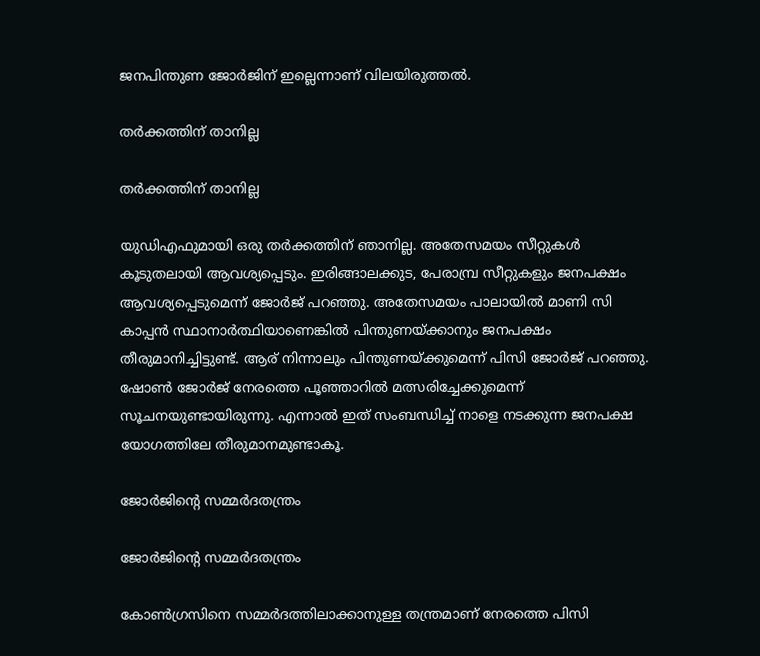ജനപിന്തുണ ജോര്‍ജിന് ഇല്ലെന്നാണ് വിലയിരുത്തല്‍.

തര്‍ക്കത്തിന് താനില്ല

തര്‍ക്കത്തിന് താനില്ല

യുഡിഎഫുമായി ഒരു തര്‍ക്കത്തിന് ഞാനില്ല. അതേസമയം സീറ്റുകള്‍ കൂടുതലായി ആവശ്യപ്പെടും. ഇരിങ്ങാലക്കുട, പേരാമ്പ്ര സീറ്റുകളും ജനപക്ഷം ആവശ്യപ്പെടുമെന്ന് ജോര്‍ജ് പറഞ്ഞു. അതേസമയം പാലായില്‍ മാണി സി കാപ്പന്‍ സ്ഥാനാര്‍ത്ഥിയാണെങ്കില്‍ പിന്തുണയ്ക്കാനും ജനപക്ഷം തീരുമാനിച്ചിട്ടുണ്ട്. ആര് നിന്നാലും പിന്തുണയ്ക്കുമെന്ന് പിസി ജോര്‍ജ് പറഞ്ഞു. ഷോണ്‍ ജോര്‍ജ് നേരത്തെ പൂഞ്ഞാറില്‍ മത്സരിച്ചേക്കുമെന്ന് സൂചനയുണ്ടായിരുന്നു. എന്നാല്‍ ഇത് സംബന്ധിച്ച് നാളെ നടക്കുന്ന ജനപക്ഷ യോഗത്തിലേ തീരുമാനമുണ്ടാകൂ.

ജോര്‍ജിന്റെ സമ്മര്‍ദതന്ത്രം

ജോര്‍ജിന്റെ സമ്മര്‍ദതന്ത്രം

കോണ്‍ഗ്രസിനെ സമ്മര്‍ദത്തിലാക്കാനുള്ള തന്ത്രമാണ് നേരത്തെ പിസി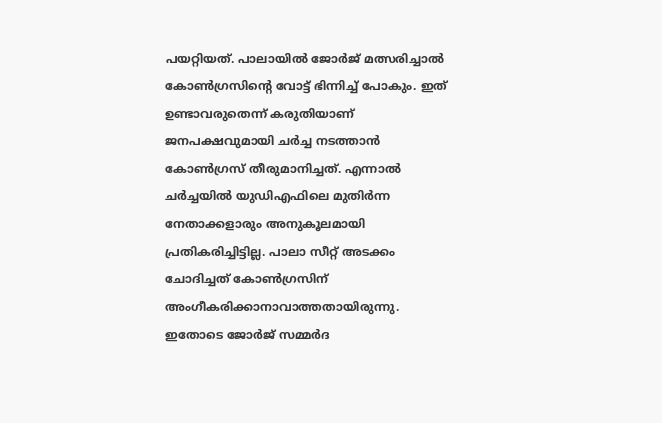പയറ്റിയത്. പാലായില്‍ ജോര്‍ജ് മത്സരിച്ചാല്‍ കോണ്‍ഗ്രസിന്റെ വോട്ട് ഭിന്നിച്ച് പോകും. ഇത് ഉണ്ടാവരുതെന്ന് കരുതിയാണ് ജനപക്ഷവുമായി ചര്‍ച്ച നടത്താന്‍ കോണ്‍ഗ്രസ് തീരുമാനിച്ചത്. എന്നാല്‍ ചര്‍ച്ചയില്‍ യുഡിഎഫിലെ മുതിര്‍ന്ന നേതാക്കളാരും അനുകൂലമായി പ്രതികരിച്ചിട്ടില്ല. പാലാ സീറ്റ് അടക്കം ചോദിച്ചത് കോണ്‍ഗ്രസിന് അംഗീകരിക്കാനാവാത്തതായിരുന്നു. ഇതോടെ ജോര്‍ജ് സമ്മര്‍ദ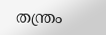തന്ത്രം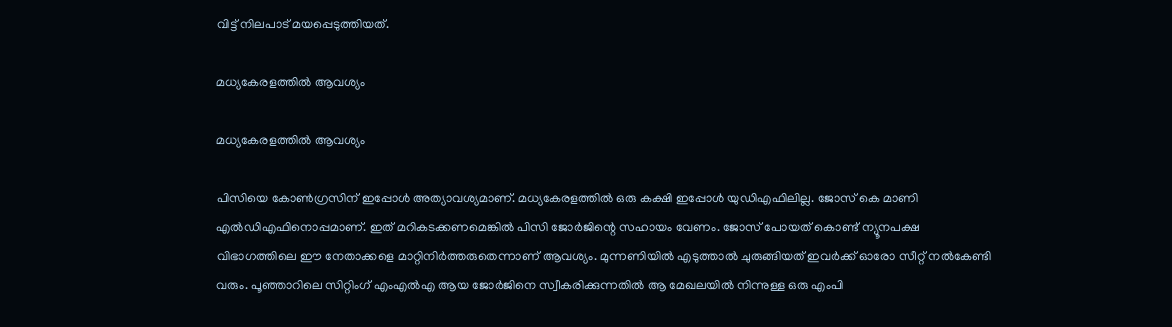വിട്ട് നിലപാട് മയപ്പെടുത്തിയത്.

മധ്യകേരളത്തില്‍ ആവശ്യം

മധ്യകേരളത്തില്‍ ആവശ്യം

പിസിയെ കോണ്‍ഗ്രസിന് ഇപ്പോള്‍ അത്യാവശ്യമാണ്. മധ്യകേരളത്തില്‍ ഒരു കക്ഷി ഇപ്പോള്‍ യുഡിഎഫിലില്ല. ജോസ് കെ മാണി എല്‍ഡിഎഫിനൊപ്പമാണ്. ഇത് മറികടക്കണമെങ്കില്‍ പിസി ജോര്‍ജിന്റെ സഹായം വേണം. ജോസ് പോയത് കൊണ്ട് ന്യൂനപക്ഷ വിഭാഗത്തിലെ ഈ നേതാക്കളെ മാറ്റിനിര്‍ത്തരുതെന്നാണ് ആവശ്യം. മുന്നണിയില്‍ എടുത്താല്‍ ചുരുങ്ങിയത് ഇവര്‍ക്ക് ഓരോ സീറ്റ് നല്‍കേണ്ടി വരും. പൂഞ്ഞാറിലെ സിറ്റിംഗ് എംഎല്‍എ ആയ ജോര്‍ജിനെ സ്വീകരിക്കുന്നതില്‍ ആ മേഖലയില്‍ നിന്നുള്ള ഒരു എംപി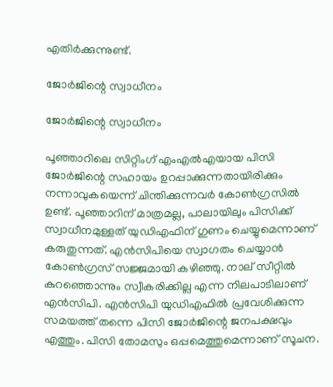എതിര്‍ക്കുന്നുണ്ട്.

ജോര്‍ജിന്റെ സ്വാധീനം

ജോര്‍ജിന്റെ സ്വാധീനം

പൂഞ്ഞാറിലെ സിറ്റിംഗ് എംഎല്‍എയായ പിസി ജോര്‍ജിന്റെ സഹായം ഉറപ്പാക്കുന്നതായിരിക്കും നന്നാവുകയെന്ന് ചിന്തിക്കുന്നവര്‍ കോണ്‍ഗ്രസില്‍ ഉണ്ട്. പൂഞ്ഞാറിന് മാത്രമല്ല, പാലായിലും പിസിക്ക് സ്വാധീനമുള്ളത് യുഡിഎഫിന് ഗുണം ചെയ്യുമെന്നാണ് കരുതുന്നത്. എന്‍സിപിയെ സ്വാഗതം ചെയ്യാന്‍ കോണ്‍ഗ്രസ് സജ്ജമായി കഴിഞ്ഞു. നാല് സീറ്റില്‍ കുറഞ്ഞൊന്നും സ്വീകരിക്കില്ല എന്ന നിലപാടിലാണ് എന്‍സിപി. എന്‍സിപി യുഡിഎഫില്‍ പ്രവേശിക്കുന്ന സമയത്ത് തന്നെ പിസി ജോര്‍ജിന്റെ ജനപക്ഷവും എത്തും. പിസി തോമസും ഒപ്പമെത്തുമെന്നാണ് സൂചന.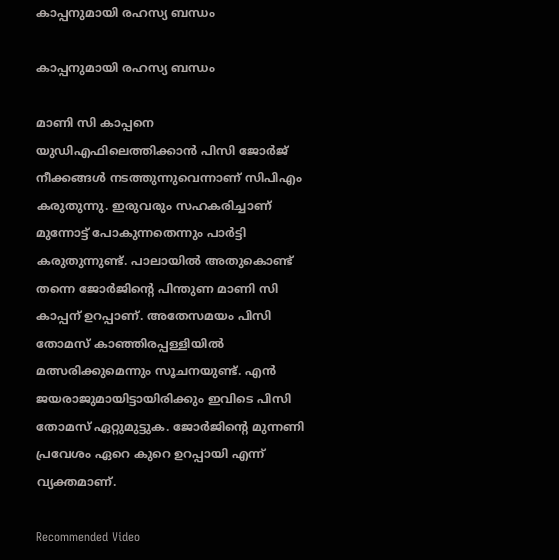കാപ്പനുമായി രഹസ്യ ബന്ധം

കാപ്പനുമായി രഹസ്യ ബന്ധം

മാണി സി കാപ്പനെ യുഡിഎഫിലെത്തിക്കാന്‍ പിസി ജോര്‍ജ് നീക്കങ്ങള്‍ നടത്തുന്നുവെന്നാണ് സിപിഎം കരുതുന്നു. ഇരുവരും സഹകരിച്ചാണ് മുന്നോട്ട് പോകുന്നതെന്നും പാര്‍ട്ടി കരുതുന്നുണ്ട്. പാലായില്‍ അതുകൊണ്ട് തന്നെ ജോര്‍ജിന്റെ പിന്തുണ മാണി സി കാപ്പന് ഉറപ്പാണ്. അതേസമയം പിസി തോമസ് കാഞ്ഞിരപ്പള്ളിയില്‍ മത്സരിക്കുമെന്നും സൂചനയുണ്ട്. എന്‍ ജയരാജുമായിട്ടായിരിക്കും ഇവിടെ പിസി തോമസ് ഏറ്റുമുട്ടുക. ജോര്‍ജിന്റെ മുന്നണി പ്രവേശം ഏറെ കുറെ ഉറപ്പായി എന്ന് വ്യക്തമാണ്.

Recommended Video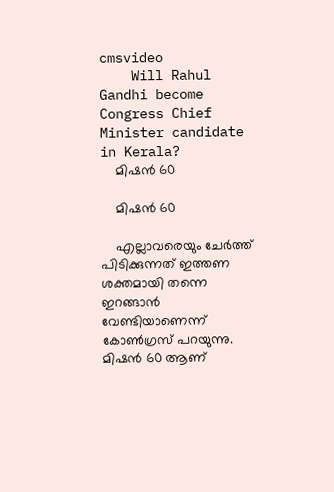cmsvideo
    Will Rahul Gandhi become Congress Chief Minister candidate in Kerala?
    മിഷന്‍ 60

    മിഷന്‍ 60

    എല്ലാവരെയും ചേര്‍ത്ത് പിടിക്കുന്നത് ഇത്തണ ശക്തമായി തന്നെ ഇറങ്ങാന്‍ വേണ്ടിയാണെന്ന് കോണ്‍ഗ്രസ് പറയുന്നു. മിഷന്‍ 60 ആണ്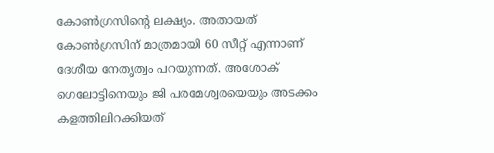കോണ്‍ഗ്രസിന്റെ ലക്ഷ്യം. അതായത് കോണ്‍ഗ്രസിന് മാത്രമായി 60 സീറ്റ് എന്നാണ് ദേശീയ നേതൃത്വം പറയുന്നത്. അശോക് ഗെലോട്ടിനെയും ജി പരമേശ്വരയെയും അടക്കം കളത്തിലിറക്കിയത്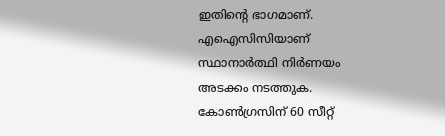ഇതിന്റെ ഭാഗമാണ്. എഐസിസിയാണ് സ്ഥാനാര്‍ത്ഥി നിര്‍ണയം അടക്കം നടത്തുക. കോണ്‍ഗ്രസിന് 60 സീറ്റ്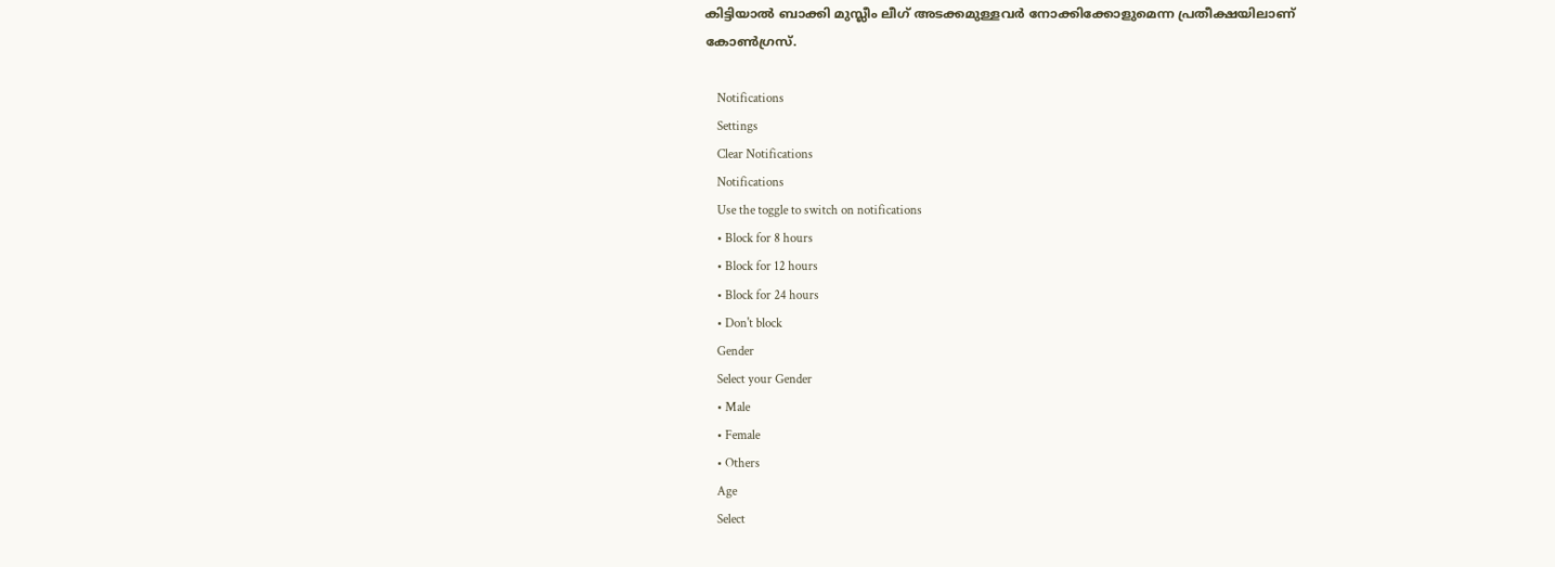കിട്ടിയാല്‍ ബാക്കി മുസ്ലീം ലീഗ് അടക്കമുള്ളവര്‍ നോക്കിക്കോളുമെന്ന പ്രതീക്ഷയിലാണ് കോണ്‍ഗ്രസ്.

    Notifications
    Settings
    Clear Notifications
    Notifications
    Use the toggle to switch on notifications
    • Block for 8 hours
    • Block for 12 hours
    • Block for 24 hours
    • Don't block
    Gender
    Select your Gender
    • Male
    • Female
    • Others
    Age
    Select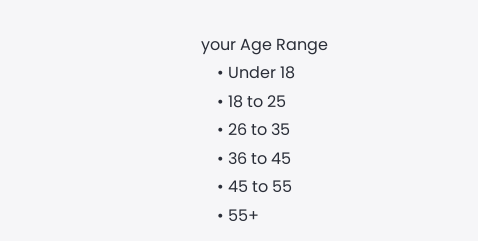your Age Range
    • Under 18
    • 18 to 25
    • 26 to 35
    • 36 to 45
    • 45 to 55
    • 55+